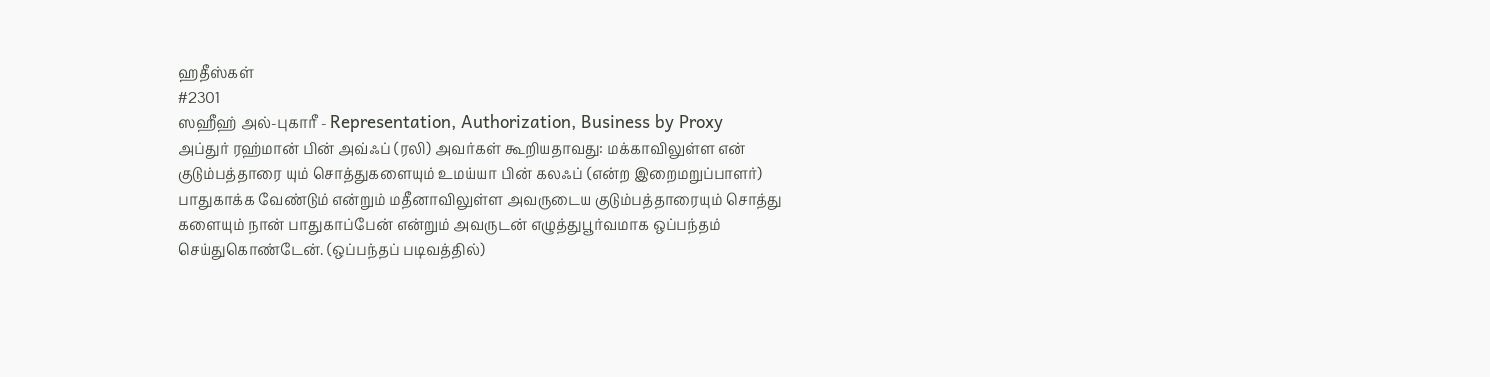ஹதீஸ்கள்
#2301
ஸஹீஹ் அல்-புகாரீ - Representation, Authorization, Business by Proxy
அப்துர் ரஹ்மான் பின் அவ்ஃப் (ரலி) அவர்கள் கூறியதாவது: மக்காவிலுள்ள என் குடும்பத்தாரை யும் சொத்துகளையும் உமய்யா பின் கலஃப் (என்ற இறைமறுப்பாளர்) பாதுகாக்க வேண்டும் என்றும் மதீனாவிலுள்ள அவருடைய குடும்பத்தாரையும் சொத்து களையும் நான் பாதுகாப்பேன் என்றும் அவருடன் எழுத்துபூர்வமாக ஒப்பந்தம் செய்துகொண்டேன். (ஒப்பந்தப் படிவத்தில்)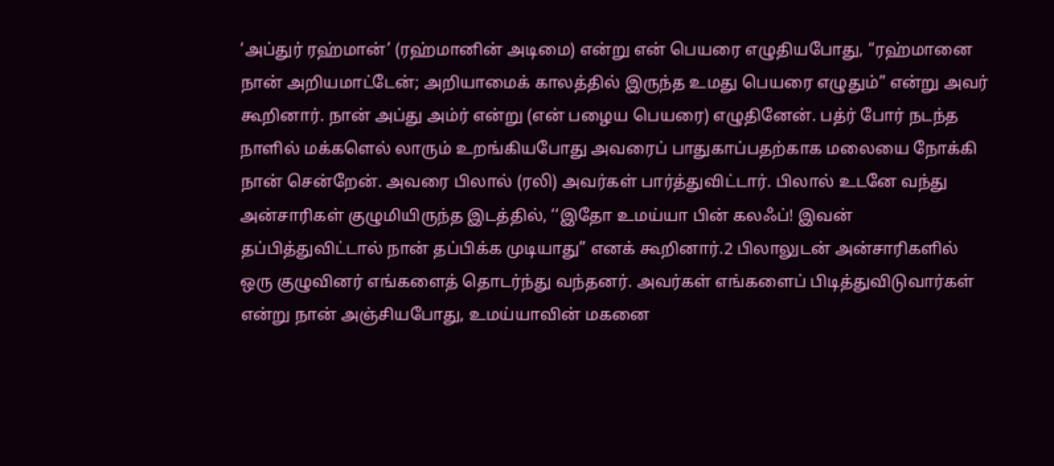‘அப்துர் ரஹ்மான்’ (ரஹ்மானின் அடிமை) என்று என் பெயரை எழுதியபோது, ‘‘ரஹ்மானை நான் அறியமாட்டேன்; அறியாமைக் காலத்தில் இருந்த உமது பெயரை எழுதும்” என்று அவர் கூறினார். நான் அப்து அம்ர் என்று (என் பழைய பெயரை) எழுதினேன். பத்ர் போர் நடந்த நாளில் மக்களெல் லாரும் உறங்கியபோது அவரைப் பாதுகாப்பதற்காக மலையை நோக்கி நான் சென்றேன். அவரை பிலால் (ரலி) அவர்கள் பார்த்துவிட்டார். பிலால் உடனே வந்து அன்சாரிகள் குழுமியிருந்த இடத்தில், ‘‘இதோ உமய்யா பின் கலஃப்! இவன் தப்பித்துவிட்டால் நான் தப்பிக்க முடியாது” எனக் கூறினார்.2 பிலாலுடன் அன்சாரிகளில் ஒரு குழுவினர் எங்களைத் தொடர்ந்து வந்தனர். அவர்கள் எங்களைப் பிடித்துவிடுவார்கள் என்று நான் அஞ்சியபோது, உமய்யாவின் மகனை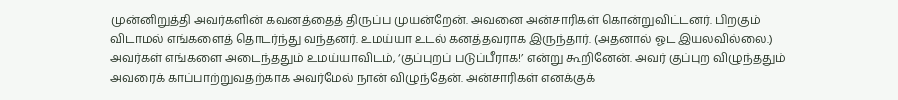முன்னிறுத்தி அவர்களின் கவனத்தைத் திருப்ப முயன்றேன். அவனை அன்சாரிகள் கொன்றுவிட்டனர். பிறகும் விடாமல் எங்களைத் தொடர்ந்து வந்தனர். உமய்யா உடல் கனத்தவராக இருந்தார். (அதனால் ஓட இயலவில்லை.) அவர்கள் எங்களை அடைந்ததும் உமய்யாவிடம், ‘குப்புறப் படுப்பீராக!’ என்று கூறினேன். அவர் குப்புற விழுந்ததும் அவரைக் காப்பாற்றுவதற்காக அவர்மேல் நான் விழுந்தேன். அன்சாரிகள் எனக்குக்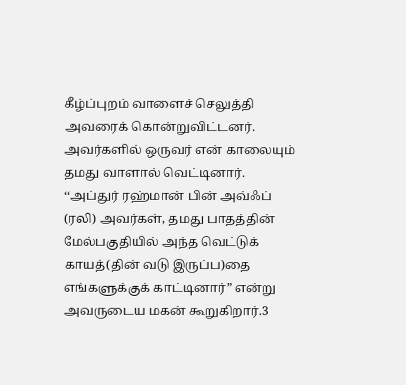கீழ்ப்புறம் வாளைச் செலுத்தி அவரைக் கொன்றுவிட்டனர். அவர்களில் ஒருவர் என் காலையும் தமது வாளால் வெட்டினார். ‘‘அப்துர் ரஹ்மான் பின் அவ்ஃப் (ரலி) அவர்கள், தமது பாதத்தின் மேல்பகுதியில் அந்த வெட்டுக் காயத்(தின் வடு இருப்ப)தை எங்களுக்குக் காட்டினார்” என்று அவருடைய மகன் கூறுகிறார்.3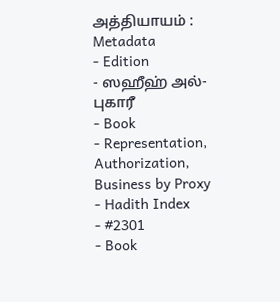அத்தியாயம் :
Metadata
- Edition
- ஸஹீஹ் அல்-புகாரீ
- Book
- Representation, Authorization, Business by Proxy
- Hadith Index
- #2301
- Book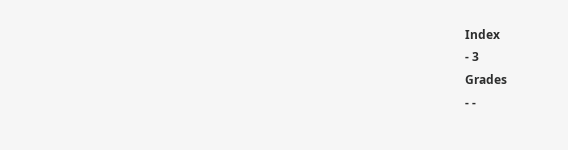Index
- 3
Grades
- -